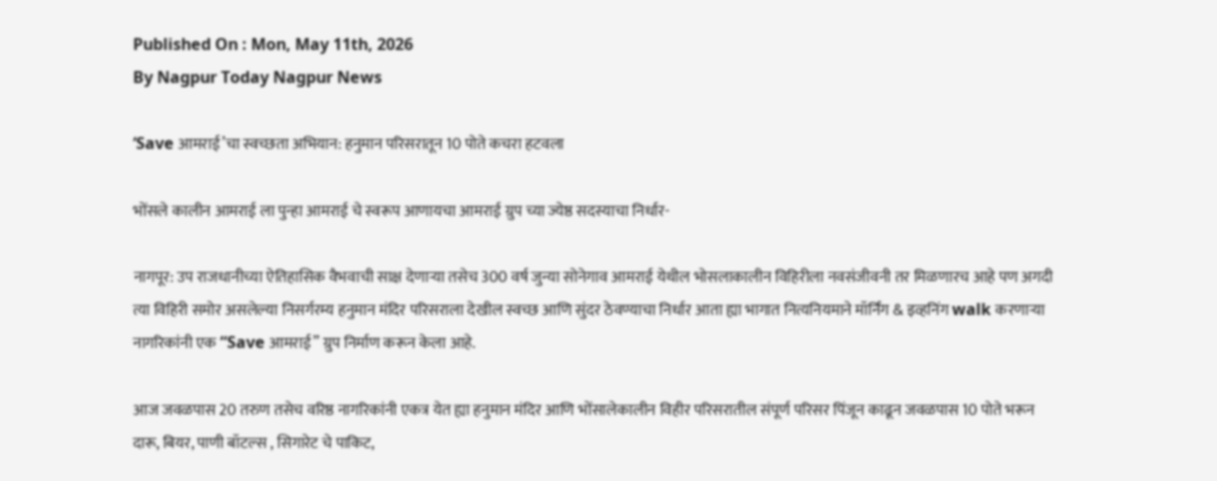Published On : Mon, May 11th, 2026
By Nagpur Today Nagpur News

‘Save आमराई’चा स्वच्छता अभियान: हनुमान परिसरातून 10 पोते कचरा हटवला

भोंसले कालीन आमराई ला पुन्हा आमराई चे स्वरूप आणायचा आमराई ग्रुप च्या ज्येष्ठ सदस्याचा निर्धार-

नागपूर: उप राजधानीच्या ऐतिहासिक वैभवाची साक्ष देणाऱ्या तसेच 300 वर्ष जुन्या सोनेगाव आमराई येथील भोसलाकालीन विहिरीला नवसंजीवनी तर मिळणारच आहे पण अगदी त्या विहिरी समोर असलेल्या निसर्गरम्य हनुमान मंदिर परिसराला देखील स्वच्छ आणि सुंदर ठेवण्याचा निर्धार आता ह्या भागात नित्यनियमाने मॉर्निंग & इव्हनिंग walk करणाऱ्या नागरिकांनी एक “Save आमराई” ग्रुप निर्माण करून केला आहे.

आज जवळपास 20 तरुण तसेच वरिष्ठ नागरिकांनी एकत्र येत ह्या हनुमान मंदिर आणि भोंसालेकालीन विहीर परिसरातील संपूर्ण परिसर पिंजून काढून जवळपास 10 पोते भरून दारू, बियर, पाणी बॉटल्स , सिगारेट चे पाकिट,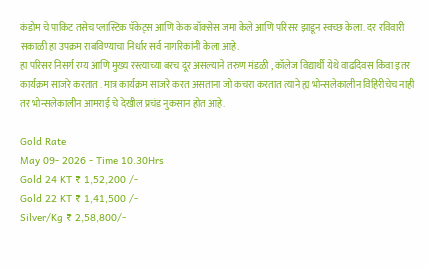कंडोम चे पाकिट तसेच प्लास्टिक पॅकेट्स आणि केक बॉक्सेस जमा केले आणि परिसर झाडून स्वच्छ केला. दर रविवारी सकाळी हा उपक्रम राबविण्याचा निर्धार सर्व नागरिकांनी केला आहे.
हा परिसर निसर्ग रम्य आणि मुख्य रस्त्याच्या बरच दूर असल्याने तरुण मंडळी , कॉलेज विद्यार्थी येथे वाढदिवस किंवा इतर कार्यक्रम साजरे करतात . मात्र कार्यक्रम साजरे करत असताना जो कचरा करतात त्याने ह्य भोन्सलेकालीन विहिरीचेच नाही तर भोन्सलेकालीन आमराई चे देखील प्रचंड नुकसान होत आहे.

Gold Rate
May 09- 2026 - Time 10.30Hrs
Gold 24 KT ₹ 1,52,200 /-
Gold 22 KT ₹ 1,41,500 /-
Silver/Kg ₹ 2,58,800/-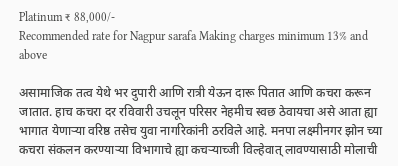Platinum ₹ 88,000/-
Recommended rate for Nagpur sarafa Making charges minimum 13% and above

असामाजिक तत्व येथे भर दुपारी आणि रात्री येऊन दारू पितात आणि कचरा करून जातात. हाच कचरा दर रविवारी उचलून परिसर नेहमीच स्वछ ठेवायचा असे आता ह्या भागात येणाऱ्या वरिष्ठ तसेच युवा नागरिकांनी ठरविले आहे. मनपा लक्ष्मीनगर झोन च्या कचरा संकलन करण्याऱ्या विभागाचे ह्या कचऱ्याच्जी विल्हेवात् लावण्यासाठी मोलाची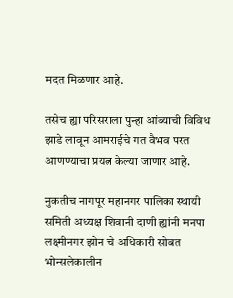मदत मिळणार आहे.

तसेच ह्या परिसराला पुन्हा आंब्याची विविध झाडे लावून आमराईचे गत वैभव परत आणण्याचा प्रयत्न केल्या जाणार आहे.

नुकतीच नागपूर महानगर पालिका स्थायी समिती अध्यक्ष शिवानी दाणी ह्यांनी मनपा लक्ष्मीनगर झोन चे अधिकारी सोबत भोन्सलेकालीन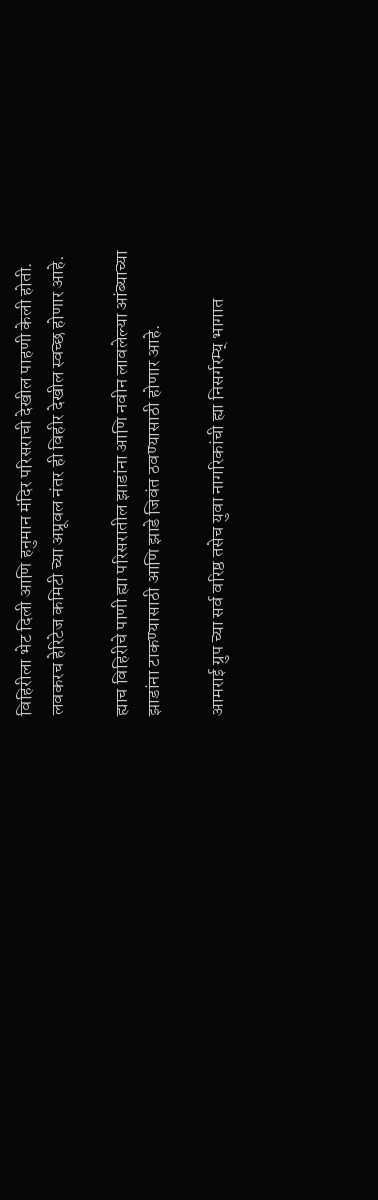विहिरीला भेट दिली आणि हनुमान मंदिर परिसराची देखील पाहणी केली होती. लवकरच हेरिटेज कमिटी च्या अप्रूवल नंतर ही विहीर देखील स्वच्छ होणार आहे.

ह्याच विहिरीचे पाणी ह्या परिसरातील झाडांना आणि नवीन लावलेल्या आंब्याच्या झाडांना टाकण्यासाठी आणि झाडे जिवंत ठवण्यासाठी होणार आहे.

आमराई ग्रुप च्या सर्व वरिष्ठ तसेच युवा नागरिकांची ह्या निसर्गरम्य् भागात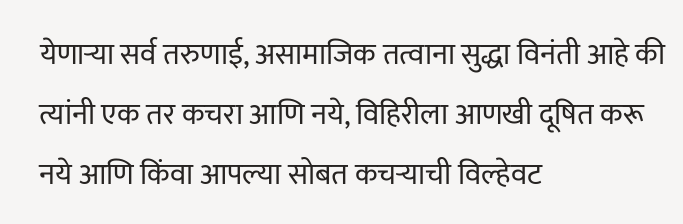येणाऱ्या सर्व तरुणाई, असामाजिक तत्वाना सुद्धा विनंती आहे की त्यांनी एक तर कचरा आणि नये, विहिरीला आणखी दूषित करू नये आणि किंवा आपल्या सोबत कचऱ्याची विल्हेवट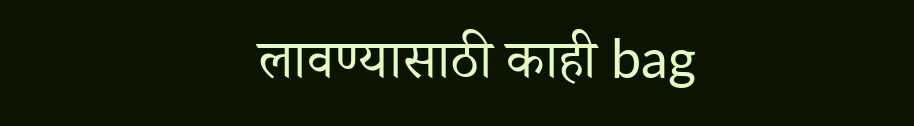लावण्यासाठी काही bag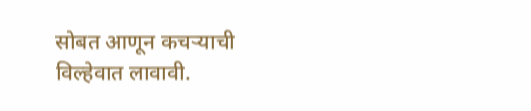सोबत आणून कचऱ्याची विल्हेवात लावावी.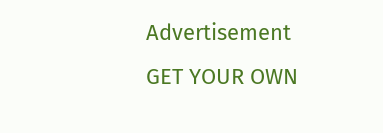Advertisement
GET YOUR OWN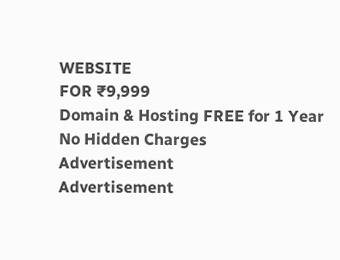WEBSITE
FOR ₹9,999
Domain & Hosting FREE for 1 Year
No Hidden Charges
Advertisement
Advertisement